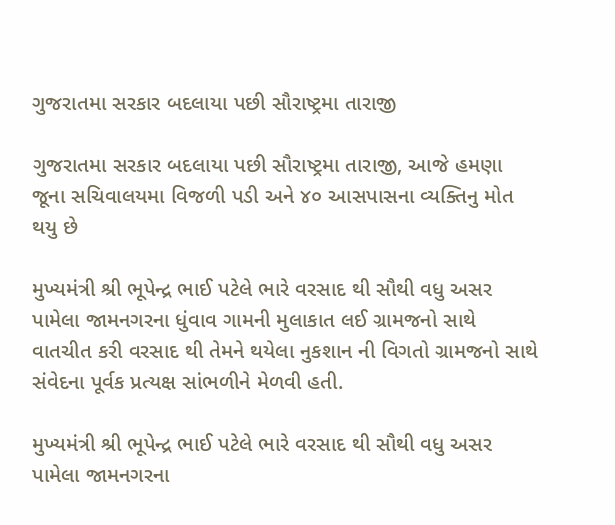ગુજરાતમા સરકાર બદલાયા પછી સૌરાષ્ટ્રમા તારાજી

ગુજરાતમા સરકાર બદલાયા પછી સૌરાષ્ટ્રમા તારાજી, આજે હમણા જૂના સચિવાલયમા વિજળી પડી અને ૪૦ આસપાસના વ્યક્તિનુ મોત થયુ છે

મુખ્યમંત્રી શ્રી ભૂપેન્દ્ર ભાઈ પટેલે ભારે વરસાદ થી સૌથી વધુ અસર પામેલા જામનગરના ધુંવાવ ગામની મુલાકાત લઈ ગ્રામજનો સાથે વાતચીત કરી વરસાદ થી તેમને થયેલા નુકશાન ની વિગતો ગ્રામજનો સાથે સંવેદના પૂર્વક પ્રત્યક્ષ સાંભળીને મેળવી હતી.

મુખ્યમંત્રી શ્રી ભૂપેન્દ્ર ભાઈ પટેલે ભારે વરસાદ થી સૌથી વધુ અસર પામેલા જામનગરના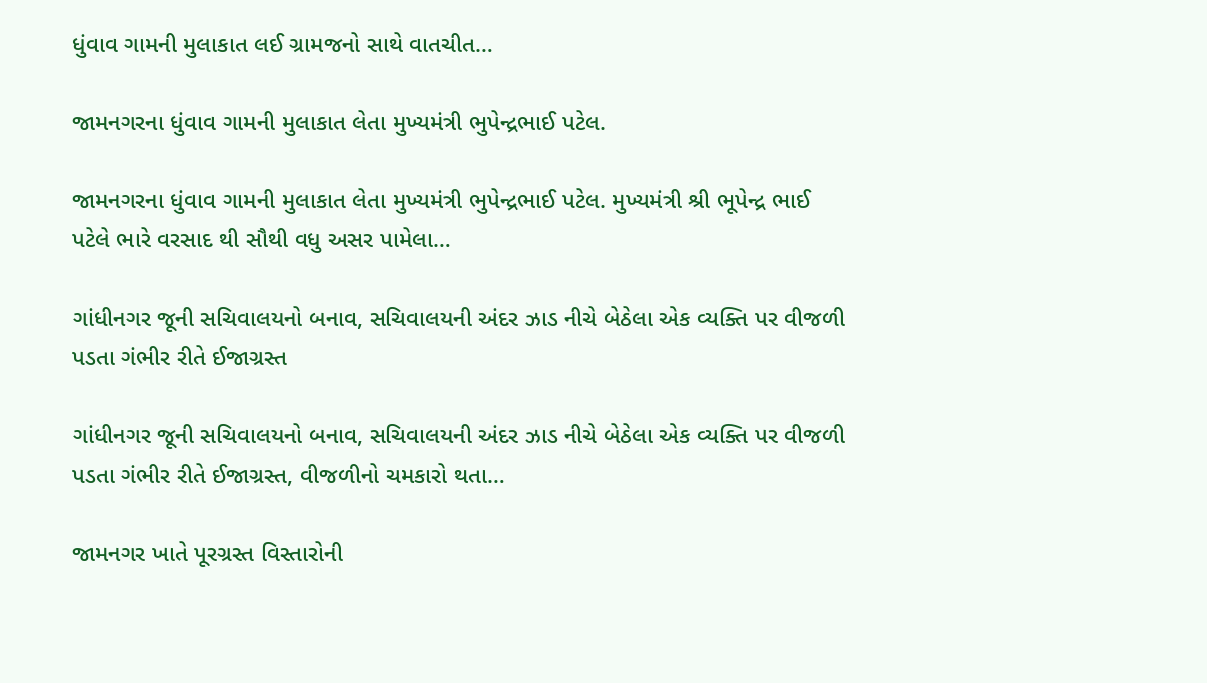ધુંવાવ ગામની મુલાકાત લઈ ગ્રામજનો સાથે વાતચીત…

જામનગરના ધુંવાવ ગામની મુલાકાત લેતા મુખ્યમંત્રી ભુપેન્દ્રભાઈ પટેલ.

જામનગરના ધુંવાવ ગામની મુલાકાત લેતા મુખ્યમંત્રી ભુપેન્દ્રભાઈ પટેલ. મુખ્યમંત્રી શ્રી ભૂપેન્દ્ર ભાઈ પટેલે ભારે વરસાદ થી સૌથી વધુ અસર પામેલા…

ગાંધીનગર જૂની સચિવાલયનો બનાવ, સચિવાલયની અંદર ઝાડ નીચે બેઠેલા એક વ્યક્તિ પર વીજળી પડતા ગંભીર રીતે ઈજાગ્રસ્ત

ગાંધીનગર જૂની સચિવાલયનો બનાવ, સચિવાલયની અંદર ઝાડ નીચે બેઠેલા એક વ્યક્તિ પર વીજળી પડતા ગંભીર રીતે ઈજાગ્રસ્ત, વીજળીનો ચમકારો થતા…

જામનગર ખાતે પૂરગ્રસ્ત વિસ્તારોની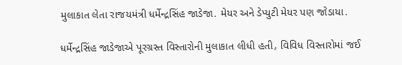મુલાકાત લેતા રાજયમંત્રી ધર્મેન્દ્રસિંહ જાડેજા. મેયર અને ડેપ્યુટી મેયર પણ જોડાયા.

ધર્મેન્દ્રસિંહ જાડેજાએ પૂરગ્રસ્ત વિસ્તારોની મુલાકાત લીધી હતી, વિવિધ વિસ્તારોમાં જઈ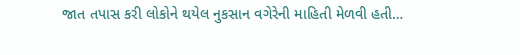જાત તપાસ કરી લોકોને થયેલ નુકસાન વગેરેની માહિતી મેળવી હતી…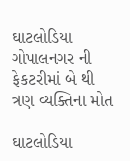ઘાટલોડિયા ગોપાલનગર ની ફેકટરીમાં બે થી ત્રણ વ્યક્તિના મોત

ઘાટલોડિયા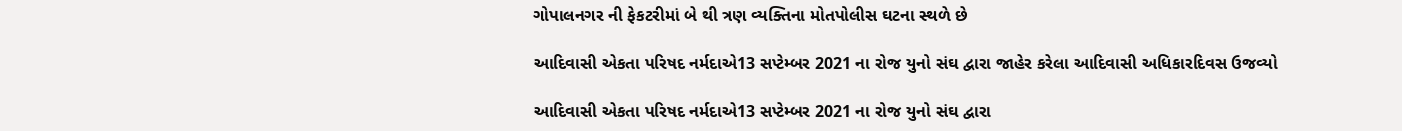ગોપાલનગર ની ફેકટરીમાં બે થી ત્રણ વ્યક્તિના મોતપોલીસ ઘટના સ્થળે છે

આદિવાસી એકતા પરિષદ નર્મદાએ13 સપ્ટેમ્બર 2021 ના રોજ યુનો સંઘ દ્વારા જાહેર કરેલા આદિવાસી અધિકારદિવસ ઉજવ્યો

આદિવાસી એકતા પરિષદ નર્મદાએ13 સપ્ટેમ્બર 2021 ના રોજ યુનો સંઘ દ્વારા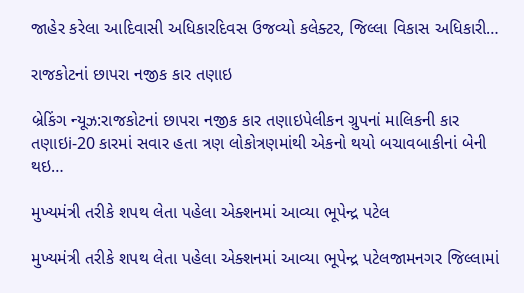જાહેર કરેલા આદિવાસી અધિકારદિવસ ઉજવ્યો કલેક્ટર, જિલ્લા વિકાસ અધિકારી…

રાજકોટનાં છાપરા નજીક કાર તણાઇ

બ્રેકિંગ ન્યૂઝ:રાજકોટનાં છાપરા નજીક કાર તણાઇપેલીકન ગ્રુપનાં માલિકની કાર તણાઇi-20 કારમાં સવાર હતા ત્રણ લોકોત્રણમાંથી એકનો થયો બચાવબાકીનાં બેની થઇ…

મુખ્યમંત્રી તરીકે શપથ લેતા પહેલા એક્શનમાં આવ્યા ભૂપેન્દ્ર પટેલ

મુખ્યમંત્રી તરીકે શપથ લેતા પહેલા એક્શનમાં આવ્યા ભૂપેન્દ્ર પટેલજામનગર જિલ્લામાં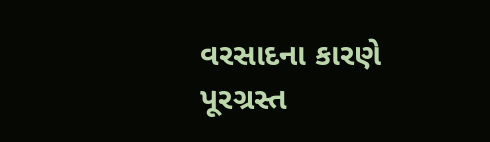વરસાદના કારણે પૂરગ્રસ્ત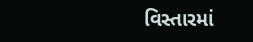વિસ્તારમાં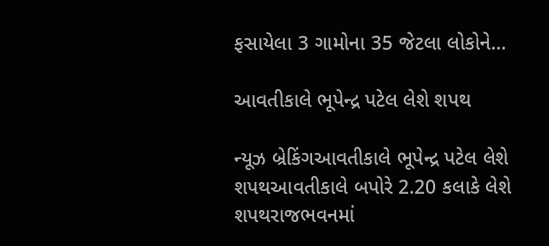ફસાયેલા 3 ગામોના 35 જેટલા લોકોને…

આવતીકાલે ભૂપેન્દ્ર પટેલ લેશે શપથ

ન્યૂઝ બ્રેકિંગઆવતીકાલે ભૂપેન્દ્ર પટેલ લેશે શપથઆવતીકાલે બપોરે 2.20 કલાકે લેશે શપથરાજભવનમાં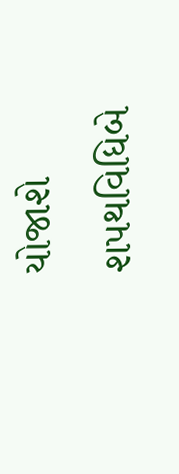યોજાશે શપથવિધિબે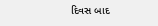દિવસ બાદ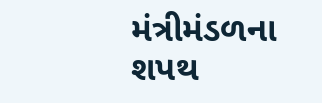મંત્રીમંડળના શપથ